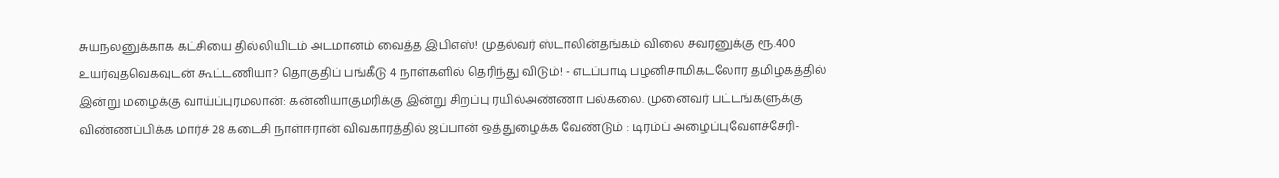சுயநலனுக்காக கட்சியை தில்லியிடம் அடமானம் வைத்த இபிஎஸ்! முதல்வர் ஸ்டாலின்தங்கம் விலை சவரனுக்கு ரூ.400 உயர்வுதவெகவுடன் கூட்டணியா? தொகுதிப் பங்கீடு 4 நாள்களில் தெரிந்து விடும்! - எடப்பாடி பழனிசாமிகடலோர தமிழகத்தில் இன்று மழைக்கு வாய்ப்புரமலான்: கன்னியாகுமரிக்கு இன்று சிறப்பு ரயில்அண்ணா பல்கலை. முனைவர் பட்டங்களுக்கு விண்ணப்பிக்க மார்ச் 28 கடைசி நாள்ஈரான் விவகாரத்தில் ஜப்பான் ஒத்துழைக்க வேண்டும் : டிரம்ப் அழைப்புவேளச்சேரி-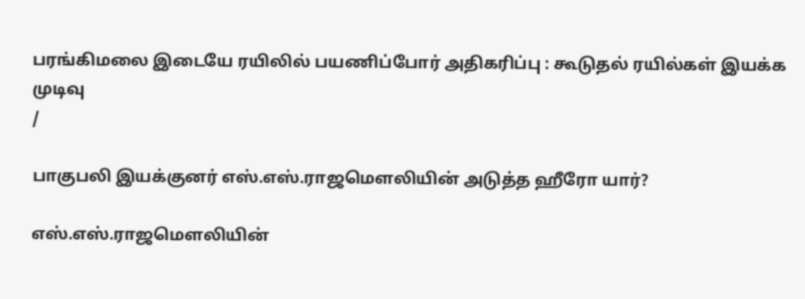பரங்கிமலை இடையே ரயிலில் பயணிப்போர் அதிகரிப்பு : கூடுதல் ரயில்கள் இயக்க முடிவு
/

பாகுபலி இயக்குனர் எஸ்.எஸ்.ராஜமெளலியின் அடுத்த ஹீரோ யார்?

எஸ்.எஸ்.ராஜமெளலியின்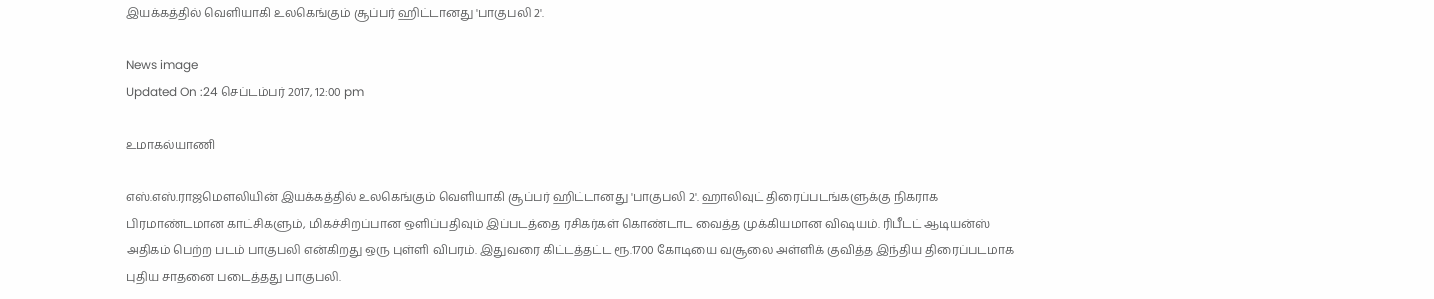இயக்கத்தில் வெளியாகி உலகெங்கும் சூப்பர் ஹிட்டானது 'பாகுபலி 2'.

News image
Updated On :24 செப்டம்பர் 2017, 12:00 pm

உமாகல்யாணி

எஸ்.எஸ்.ராஜமெளலியின் இயக்கத்தில் உலகெங்கும் வெளியாகி சூப்பர் ஹிட்டானது 'பாகுபலி 2'. ஹாலிவுட் திரைப்படங்களுக்கு நிகராக பிரமாண்டமான காட்சிகளும், மிகச்சிறப்பான ஒளிப்பதிவும் இப்படத்தை ரசிகர்கள் கொண்டாட வைத்த முக்கியமான விஷயம். ரிபீடட் ஆடியன்ஸ் அதிகம் பெற்ற படம் பாகுபலி என்கிறது ஒரு புள்ளி விபரம். இதுவரை கிட்டத்தட்ட ரூ.1700 கோடியை வசூலை அள்ளிக் குவித்த இந்திய திரைப்படமாக புதிய சாதனை படைத்தது பாகுபலி.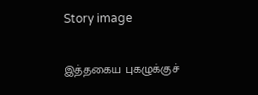Story image

இத்தகைய புகழுக்குச்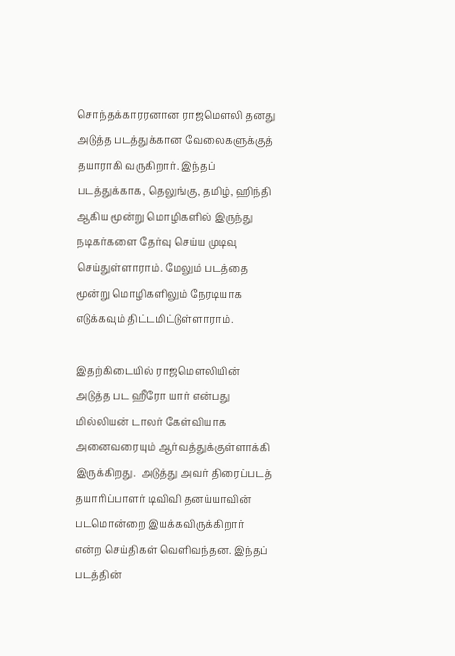சொந்தக்காரரனான ராஜமெளலி தனது அடுத்த படத்துக்கான வேலைகளுக்குத் தயாராகி வருகிறார். இந்தப் படத்துக்காக, தெலுங்கு, தமிழ், ஹிந்தி ஆகிய மூன்று மொழிகளில் இருந்து நடிகர்களை தேர்வு செய்ய முடிவு செய்துள்ளாராம். மேலும் படத்தை மூன்று மொழிகளிலும் நேரடியாக எடுக்கவும் திட்டமிட்டுள்ளாராம்.

இதற்கிடையில் ராஜமெளலியின் அடுத்த பட ஹீரோ யார் என்பது மில்லியன் டாலர் கேள்வியாக அனைவரையும் ஆர்வத்துக்குள்ளாக்கி இருக்கிறது.  அடுத்து அவர் திரைப்படத் தயாரிப்பாளர் டிவிவி தனய்யாவின் படமொன்றை இயக்கவிருக்கிறார் என்ற செய்திகள் வெளிவந்தன. இந்தப் படத்தின்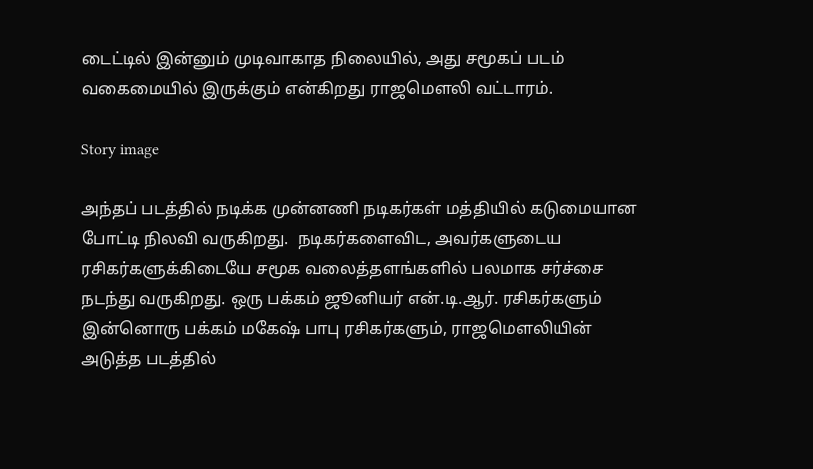டைட்டில் இன்னும் முடிவாகாத நிலையில், அது சமூகப் படம் வகைமையில் இருக்கும் என்கிறது ராஜமெளலி வட்டாரம்.

Story image

அந்தப் படத்தில் நடிக்க முன்னணி நடிகர்கள் மத்தியில் கடுமையான போட்டி நிலவி வருகிறது.  நடிகர்களைவிட, அவர்களுடைய ரசிகர்களுக்கிடையே சமூக வலைத்தளங்களில் பலமாக சர்ச்சை நடந்து வருகிறது. ஒரு பக்கம் ஜூனியர் என்.டி.ஆர். ரசிகர்களும் இன்னொரு பக்கம் மகேஷ் பாபு ரசிகர்களும், ராஜமெளலியின் அடுத்த படத்தில்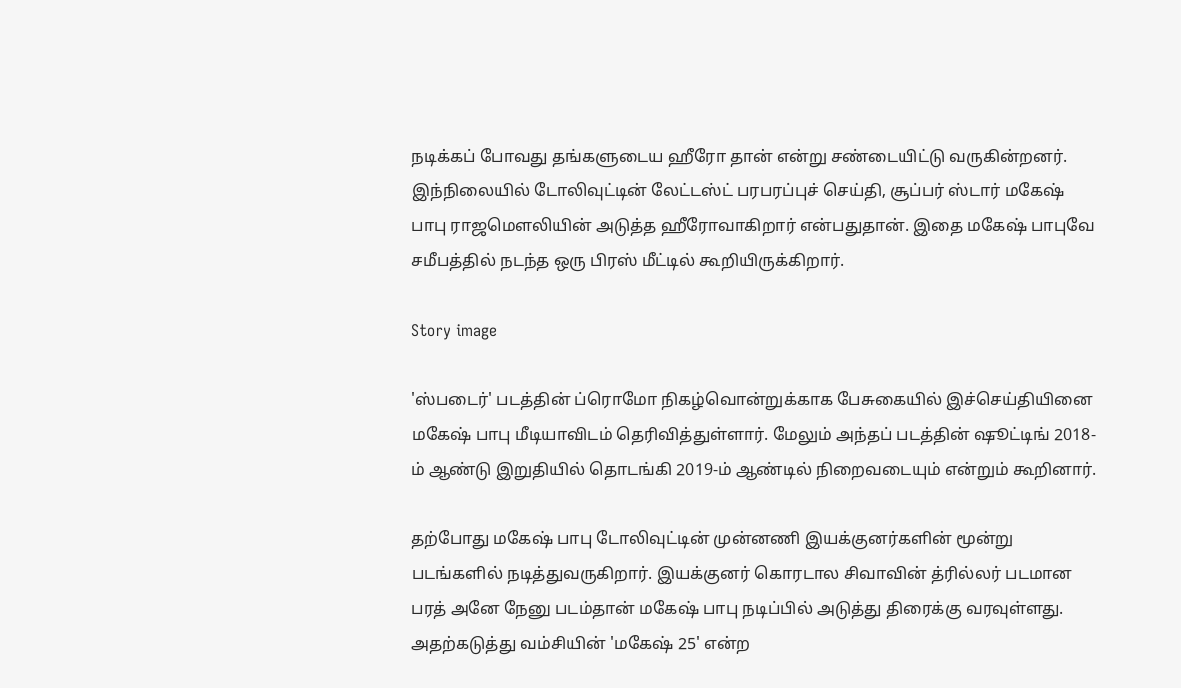நடிக்கப் போவது தங்களுடைய ஹீரோ தான் என்று சண்டையிட்டு வருகின்றனர். இந்நிலையில் டோலிவுட்டின் லேட்டஸ்ட் பரபரப்புச் செய்தி, சூப்பர் ஸ்டார் மகேஷ் பாபு ராஜமெளலியின் அடுத்த ஹீரோவாகிறார் என்பதுதான். இதை மகேஷ் பாபுவே சமீபத்தில் நடந்த ஒரு பிரஸ் மீட்டில் கூறியிருக்கிறார்.

Story image

'ஸ்படைர்' படத்தின் ப்ரொமோ நிகழ்வொன்றுக்காக பேசுகையில் இச்செய்தியினை மகேஷ் பாபு மீடியாவிடம் தெரிவித்துள்ளார். மேலும் அந்தப் படத்தின் ஷூட்டிங் 2018-ம் ஆண்டு இறுதியில் தொடங்கி 2019-ம் ஆண்டில் நிறைவடையும் என்றும் கூறினார்.

தற்போது மகேஷ் பாபு டோலிவுட்டின் முன்னணி இயக்குனர்களின் மூன்று படங்களில் நடித்துவருகிறார். இயக்குனர் கொரடால சிவாவின் த்ரில்லர் படமான பரத் அனே நேனு படம்தான் மகேஷ் பாபு நடிப்பில் அடுத்து திரைக்கு வரவுள்ளது. அதற்கடுத்து வம்சியின் 'மகேஷ் 25' என்ற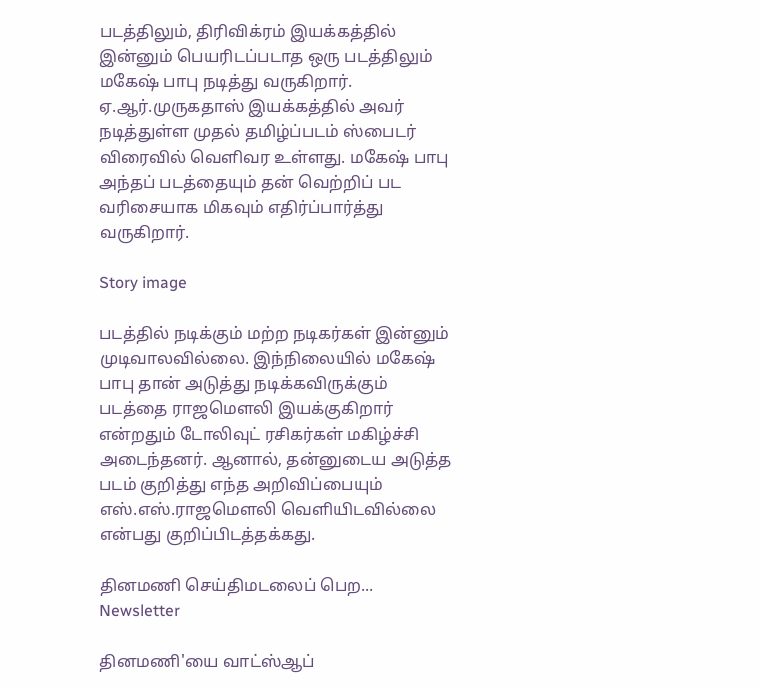படத்திலும், திரிவிக்ரம் இயக்கத்தில் இன்னும் பெயரிடப்படாத ஒரு படத்திலும் மகேஷ் பாபு நடித்து வருகிறார். ஏ.ஆர்.முருகதாஸ் இயக்கத்தில் அவர் நடித்துள்ள முதல் தமிழ்ப்படம் ஸ்பைடர் விரைவில் வெளிவர உள்ளது. மகேஷ் பாபு அந்தப் படத்தையும் தன் வெற்றிப் பட வரிசையாக மிகவும் எதிர்ப்பார்த்து வருகிறார்.

Story image

படத்தில் நடிக்கும் மற்ற நடிகர்கள் இன்னும் முடிவாலவில்லை. இந்நிலையில் மகேஷ் பாபு தான் அடுத்து நடிக்கவிருக்கும் படத்தை ராஜமெளலி இயக்குகிறார் என்றதும் டோலிவுட் ரசிகர்கள் மகிழ்ச்சி அடைந்தனர். ஆனால், தன்னுடைய அடுத்த படம் குறித்து எந்த அறிவிப்பையும் எஸ்.எஸ்.ராஜமெளலி வெளியிடவில்லை என்பது குறிப்பிடத்தக்கது.

தினமணி செய்திமடலைப் பெற... Newsletter

தினமணி'யை வாட்ஸ்ஆப்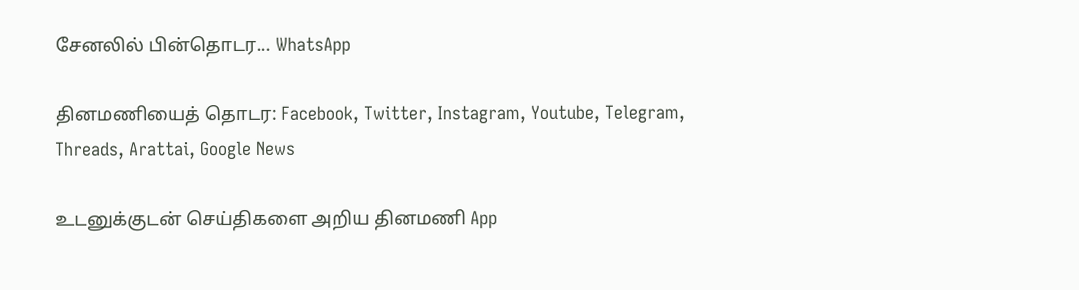சேனலில் பின்தொடர... WhatsApp

தினமணியைத் தொடர: Facebook, Twitter, Instagram, Youtube, Telegram, Threads, Arattai, Google News

உடனுக்குடன் செய்திகளை அறிய தினமணி App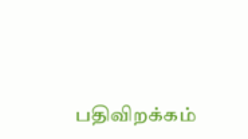பதிவிறக்கம்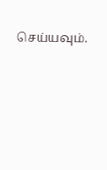செய்யவும்.